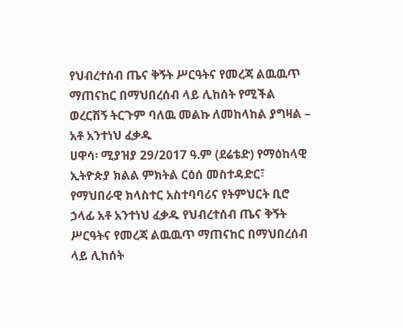የህብረተሰብ ጤና ቅኝት ሥርዓትና የመረጃ ልዉዉጥ ማጠናከር በማህበረሰብ ላይ ሊከሰት የሚችል ወረርሽኝ ትርጉም ባለዉ መልኩ ለመከላከል ያግዛል – አቶ አንተነህ ፈቃዱ
ሀዋሳ፡ ሚያዝያ 29/2017 ዓ.ም (ደሬቴድ) የማዕከላዊ ኢትዮጵያ ክልል ምክትል ርዕሰ መስተዳድር፣ የማህበራዊ ክላስተር አስተባባሪና የትምህርት ቢሮ ኃላፊ አቶ አንተነህ ፈቃዱ የህብረተሰብ ጤና ቅኝት ሥርዓትና የመረጃ ልዉዉጥ ማጠናከር በማህበረሰብ ላይ ሊከሰት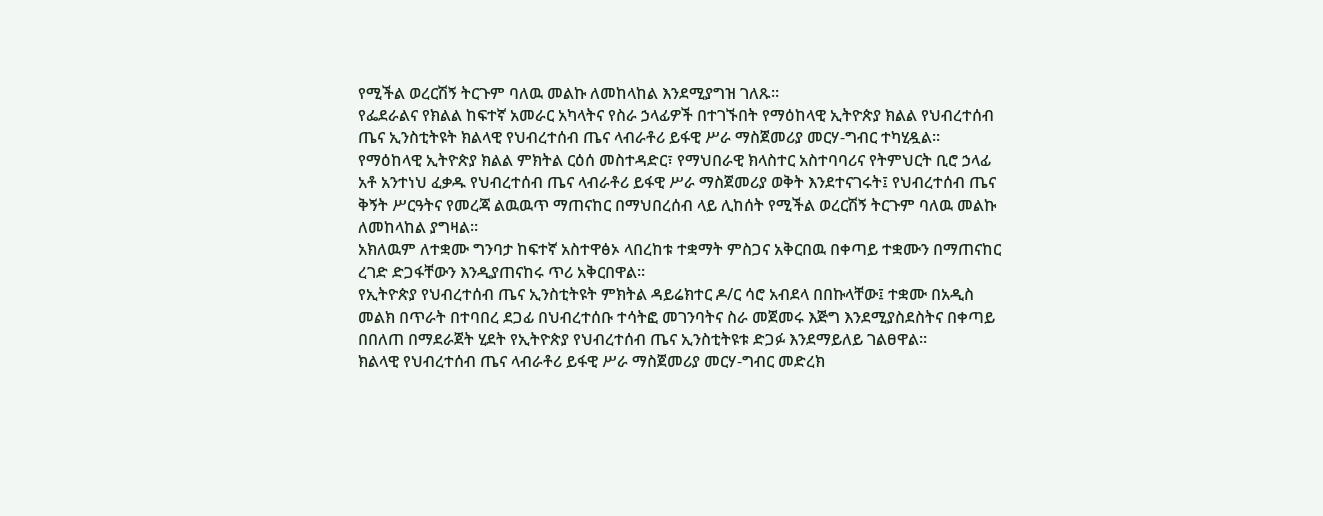የሚችል ወረርሽኝ ትርጉም ባለዉ መልኩ ለመከላከል እንደሚያግዝ ገለጹ።
የፌደራልና የክልል ከፍተኛ አመራር አካላትና የስራ ኃላፊዎች በተገኙበት የማዕከላዊ ኢትዮጵያ ክልል የህብረተሰብ ጤና ኢንስቲትዩት ክልላዊ የህብረተሰብ ጤና ላብራቶሪ ይፋዊ ሥራ ማስጀመሪያ መርሃ-ግብር ተካሂዷል።
የማዕከላዊ ኢትዮጵያ ክልል ምክትል ርዕሰ መስተዳድር፣ የማህበራዊ ክላስተር አስተባባሪና የትምህርት ቢሮ ኃላፊ አቶ አንተነህ ፈቃዱ የህብረተሰብ ጤና ላብራቶሪ ይፋዊ ሥራ ማስጀመሪያ ወቅት እንደተናገሩት፤ የህብረተሰብ ጤና ቅኝት ሥርዓትና የመረጃ ልዉዉጥ ማጠናከር በማህበረሰብ ላይ ሊከሰት የሚችል ወረርሽኝ ትርጉም ባለዉ መልኩ ለመከላከል ያግዛል።
አክለዉም ለተቋሙ ግንባታ ከፍተኛ አስተዋፅኦ ላበረከቱ ተቋማት ምስጋና አቅርበዉ በቀጣይ ተቋሙን በማጠናከር ረገድ ድጋፋቸውን እንዲያጠናከሩ ጥሪ አቅርበዋል።
የኢትዮጵያ የህብረተሰብ ጤና ኢንስቲትዩት ምክትል ዳይሬክተር ዶ/ር ሳሮ አብደላ በበኩላቸው፤ ተቋሙ በአዲስ መልክ በጥራት በተባበረ ደጋፊ በህብረተሰቡ ተሳትፎ መገንባትና ስራ መጀመሩ እጅግ እንደሚያስደስትና በቀጣይ በበለጠ በማደራጀት ሂደት የኢትዮጵያ የህብረተሰብ ጤና ኢንስቲትዩቱ ድጋፉ እንደማይለይ ገልፀዋል።
ክልላዊ የህብረተሰብ ጤና ላብራቶሪ ይፋዊ ሥራ ማስጀመሪያ መርሃ-ግብር መድረክ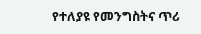የተለያዩ የመንግስትና ጥሪ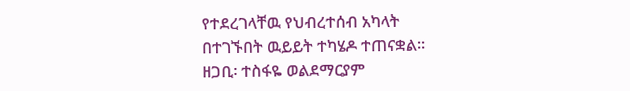የተደረገላቸዉ የህብረተሰብ አካላት በተገኙበት ዉይይት ተካሄዶ ተጠናቋል።
ዘጋቢ፡ ተስፋዬ ወልደማርያም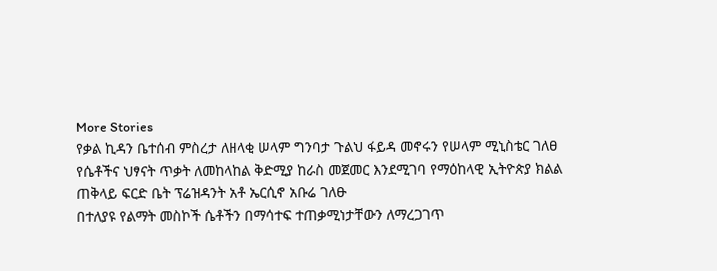More Stories
የቃል ኪዳን ቤተሰብ ምስረታ ለዘላቂ ሠላም ግንባታ ጉልህ ፋይዳ መኖሩን የሠላም ሚኒስቴር ገለፀ
የሴቶችና ህፃናት ጥቃት ለመከላከል ቅድሚያ ከራስ መጀመር እንደሚገባ የማዕከላዊ ኢትዮጵያ ክልል ጠቅላይ ፍርድ ቤት ፕሬዝዳንት አቶ ኤርሲኖ አቡሬ ገለፁ
በተለያዩ የልማት መስኮች ሴቶችን በማሳተፍ ተጠቃሚነታቸውን ለማረጋገጥ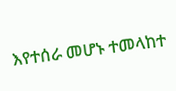እየተሰራ መሆኑ ተመላከተ